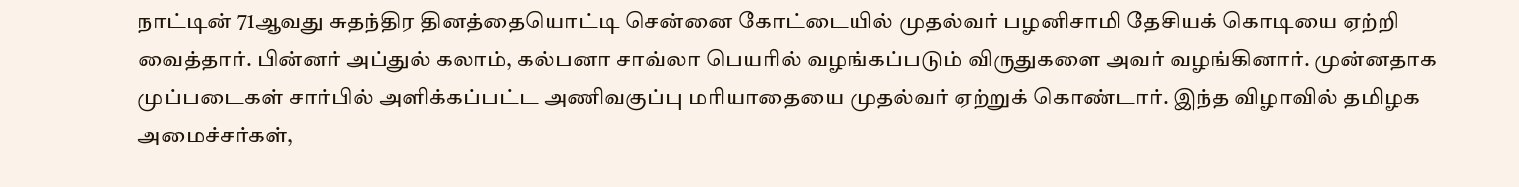நாட்டின் 71ஆவது சுதந்திர தினத்தையொட்டி சென்னை கோட்டையில் முதல்வர் பழனிசாமி தேசியக் கொடியை ஏற்றி வைத்தார். பின்னர் அப்துல் கலாம், கல்பனா சாவ்லா பெயரில் வழங்கப்படும் விருதுகளை அவர் வழங்கினார். முன்னதாக முப்படைகள் சார்பில் அளிக்கப்பட்ட அணிவகுப்பு மரியாதையை முதல்வர் ஏற்றுக் கொண்டார். இந்த விழாவில் தமிழக அமைச்சர்கள்,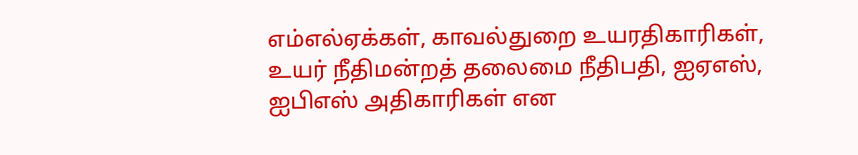எம்எல்ஏக்கள், காவல்துறை உயரதிகாரிகள், உயர் நீதிமன்றத் தலைமை நீதிபதி, ஐஏஎஸ், ஐபிஎஸ் அதிகாரிகள் என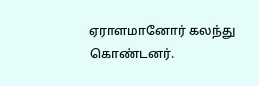ஏராளமானோர் கலந்து கொண்டனர்.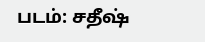படம்: சதீஷ்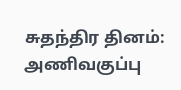சுதந்திர தினம்: அணிவகுப்பு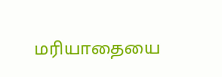மரியாதையை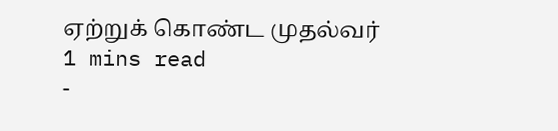ஏற்றுக் கொண்ட முதல்வர்
1 mins read
-